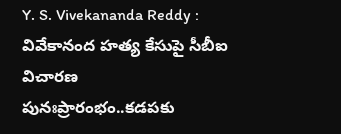Y. S. Vivekananda Reddy : వివేకానంద హత్య కేసుపై సీబీఐ విచారణ పునఃప్రారంభం..కడపకు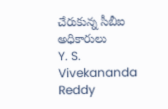చేరుకున్న సీబీఐ అధికారులు
Y. S. Vivekananda Reddy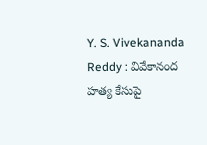Y. S. Vivekananda Reddy : వివేకానంద హత్య కేసుపై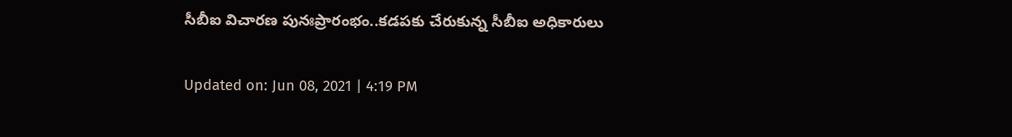సీబీఐ విచారణ పునఃప్రారంభం..కడపకు చేరుకున్న సీబీఐ అధికారులు

Updated on: Jun 08, 2021 | 4:19 PM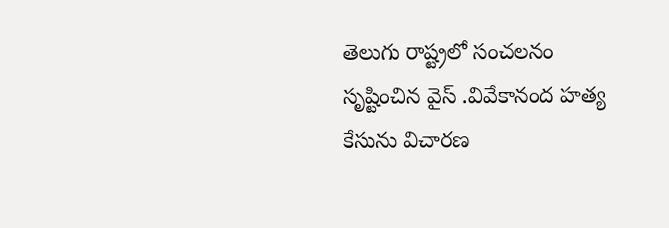తెలుగు రాష్ట్రలో సంచలనం సృష్టించిన వైస్ .వివేకానంద హత్య కేసును విచారణ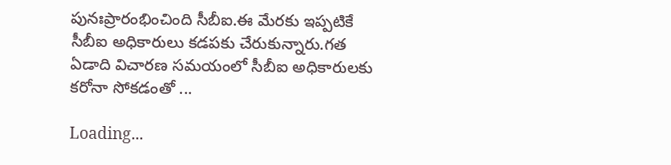పునఃప్రారంభించింది సీబీఐ.ఈ మేరకు ఇప్పటికే సీబీఐ అధికారులు కడపకు చేరుకున్నారు.గత ఏడాది విచారణ సమయంలో సీబీఐ అధికారులకు కరోనా సోకడంతో ...

Loading...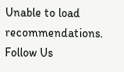Unable to load recommendations.
Follow Us